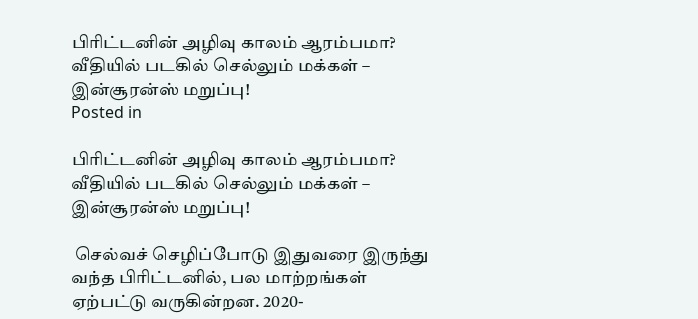பிரிட்டனின் அழிவு காலம் ஆரம்பமா? வீதியில் படகில் செல்லும் மக்கள் – இன்சூரன்ஸ் மறுப்பு!
Posted in

பிரிட்டனின் அழிவு காலம் ஆரம்பமா? வீதியில் படகில் செல்லும் மக்கள் – இன்சூரன்ஸ் மறுப்பு!

 செல்வச் செழிப்போடு இதுவரை இருந்து வந்த பிரிட்டனில், பல மாற்றங்கள் ஏற்பட்டு வருகின்றன. 2020-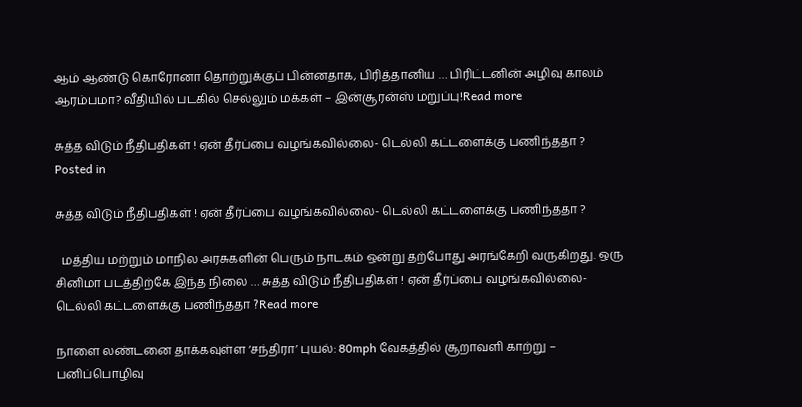ஆம் ஆண்டு கொரோனா தொற்றுக்குப் பின்னதாக, பிரித்தானிய … பிரிட்டனின் அழிவு காலம் ஆரம்பமா? வீதியில் படகில் செல்லும் மக்கள் – இன்சூரன்ஸ் மறுப்பு!Read more

சுத்த விடும் நீதிபதிகள் ! ஏன் தீர்ப்பை வழங்கவில்லை- டெல்லி கட்டளைக்கு பணிந்ததா ?
Posted in

சுத்த விடும் நீதிபதிகள் ! ஏன் தீர்ப்பை வழங்கவில்லை- டெல்லி கட்டளைக்கு பணிந்ததா ?

  மத்திய மற்றும் மாநில அரசுகளின் பெரும் நாடகம் ஒன்று தற்போது அரங்கேறி வருகிறது. ஒரு சினிமா படத்திற்கே இந்த நிலை … சுத்த விடும் நீதிபதிகள் ! ஏன் தீர்ப்பை வழங்கவில்லை- டெல்லி கட்டளைக்கு பணிந்ததா ?Read more

நாளை லண்டனை தாக்கவுள்ள ‘சந்திரா’ புயல்: 80mph வேகத்தில் சூறாவளி காற்று – பனிப்பொழிவு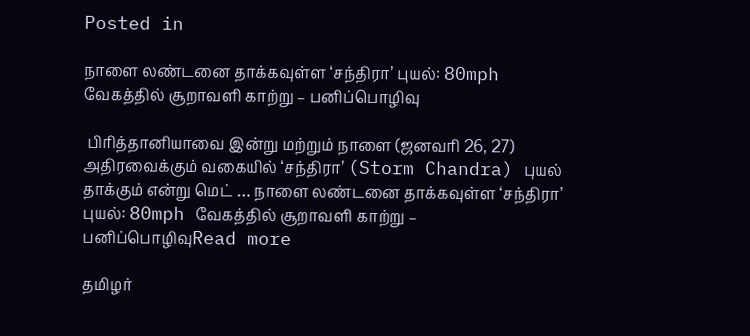Posted in

நாளை லண்டனை தாக்கவுள்ள ‘சந்திரா’ புயல்: 80mph வேகத்தில் சூறாவளி காற்று – பனிப்பொழிவு

 பிரித்தானியாவை இன்று மற்றும் நாளை (ஜனவரி 26, 27) அதிரவைக்கும் வகையில் ‘சந்திரா’ (Storm Chandra) புயல் தாக்கும் என்று மெட் … நாளை லண்டனை தாக்கவுள்ள ‘சந்திரா’ புயல்: 80mph வேகத்தில் சூறாவளி காற்று – பனிப்பொழிவுRead more

தமிழர்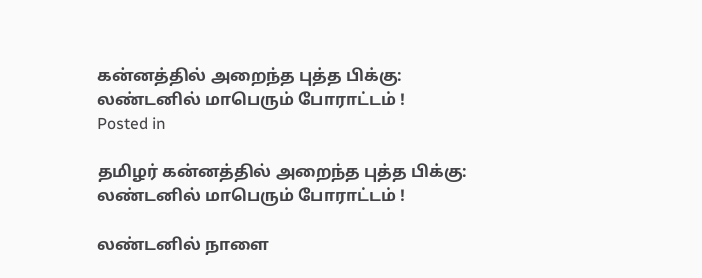கன்னத்தில் அறைந்த புத்த பிக்கு: லண்டனில் மாபெரும் போராட்டம் !
Posted in

தமிழர் கன்னத்தில் அறைந்த புத்த பிக்கு: லண்டனில் மாபெரும் போராட்டம் !

லண்டனில் நாளை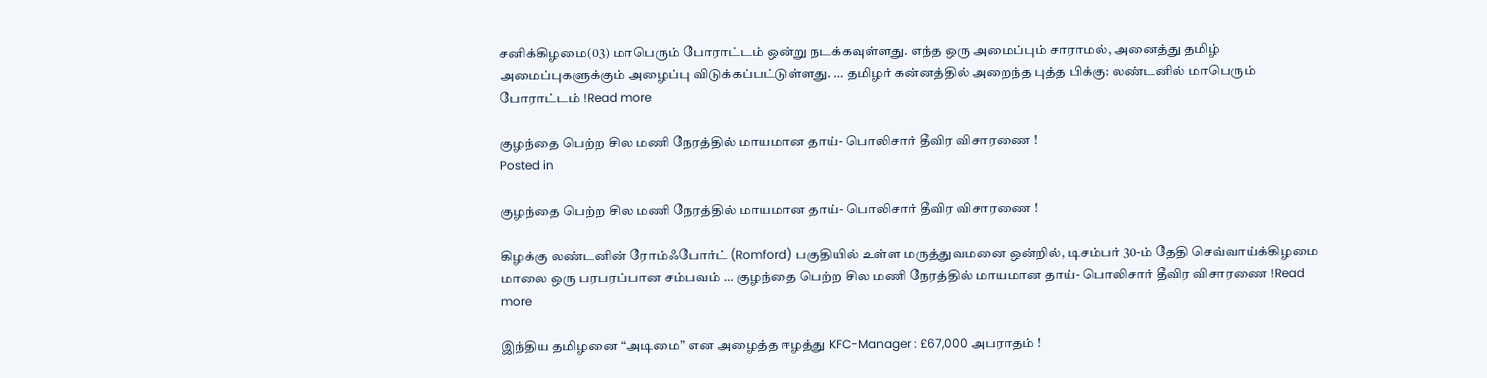சனிக்கிழமை(03) மாபெரும் போராட்டம் ஒன்று நடக்கவுள்ளது. எந்த ஒரு அமைப்பும் சாராமல், அனைத்து தமிழ் அமைப்புகளுக்கும் அழைப்பு விடுக்கப்பட்டுள்ளது. … தமிழர் கன்னத்தில் அறைந்த புத்த பிக்கு: லண்டனில் மாபெரும் போராட்டம் !Read more

குழந்தை பெற்ற சில மணி நேரத்தில் மாயமான தாய்- பொலிசார் தீவிர விசாரணை !
Posted in

குழந்தை பெற்ற சில மணி நேரத்தில் மாயமான தாய்- பொலிசார் தீவிர விசாரணை !

கிழக்கு லண்டனின் ரோம்ஃபோர்ட் (Romford) பகுதியில் உள்ள மருத்துவமனை ஒன்றில், டிசம்பர் 30-ம் தேதி செவ்வாய்க்கிழமை மாலை ஒரு பரபரப்பான சம்பவம் … குழந்தை பெற்ற சில மணி நேரத்தில் மாயமான தாய்- பொலிசார் தீவிர விசாரணை !Read more

இந்திய தமிழனை “அடிமை” என அழைத்த ஈழத்து KFC-Manager : £67,000 அபராதம் !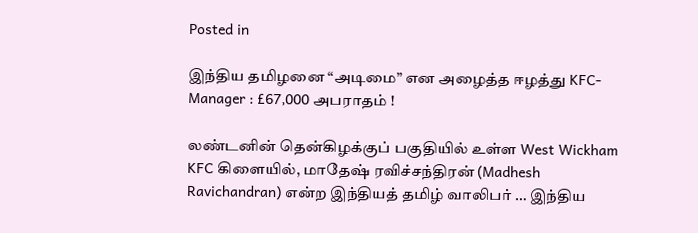Posted in

இந்திய தமிழனை “அடிமை” என அழைத்த ஈழத்து KFC-Manager : £67,000 அபராதம் !

லண்டனின் தென்கிழக்குப் பகுதியில் உள்ள West Wickham KFC கிளையில், மாதேஷ் ரவிச்சந்திரன் (Madhesh Ravichandran) என்ற இந்தியத் தமிழ் வாலிபர் … இந்திய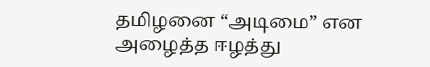தமிழனை “அடிமை” என அழைத்த ஈழத்து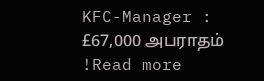KFC-Manager : £67,000 அபராதம் !Read more